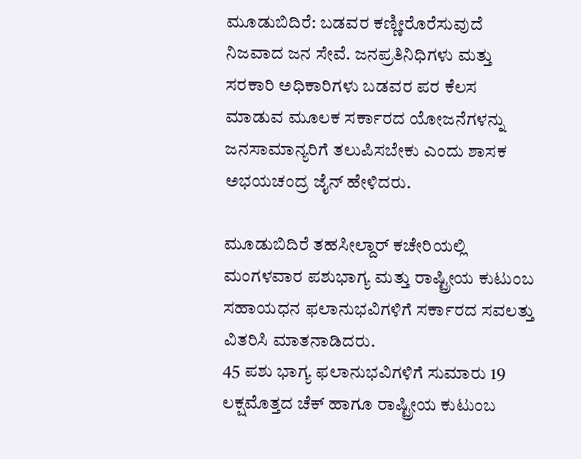ಮೂಡುಬಿದಿರೆ: ಬಡವರ ಕಣ್ಣೀರೊರೆಸುವುದೆ ನಿಜವಾದ ಜನ ಸೇವೆ. ಜನಪ್ರತಿನಿಧಿಗಳು ಮತ್ತು ಸರಕಾರಿ ಅಧಿಕಾರಿಗಳು ಬಡವರ ಪರ ಕೆಲಸ ಮಾಡುವ ಮೂಲಕ ಸರ್ಕಾರದ ಯೋಜನೆಗಳನ್ನು ಜನಸಾಮಾನ್ಯರಿಗೆ ತಲುಪಿಸಬೇಕು ಎಂದು ಶಾಸಕ ಅಭಯಚಂದ್ರ ಜೈನ್ ಹೇಳಿದರು.

ಮೂಡುಬಿದಿರೆ ತಹಸೀಲ್ದಾರ್ ಕಚೇರಿಯಲ್ಲಿ ಮಂಗಳವಾರ ಪಶುಭಾಗ್ಯ ಮತ್ತು ರಾಷ್ಟ್ರೀಯ ಕುಟುಂಬ ಸಹಾಯಧನ ಫಲಾನುಭವಿಗಳಿಗೆ ಸರ್ಕಾರದ ಸವಲತ್ತು ವಿತರಿಸಿ ಮಾತನಾಡಿದರು.
45 ಪಶು ಭಾಗ್ಯ ಫಲಾನುಭವಿಗಳಿಗೆ ಸುಮಾರು 19 ಲಕ್ಷಮೊತ್ತದ ಚೆಕ್ ಹಾಗೂ ರಾಷ್ಟ್ರೀಯ ಕುಟುಂಬ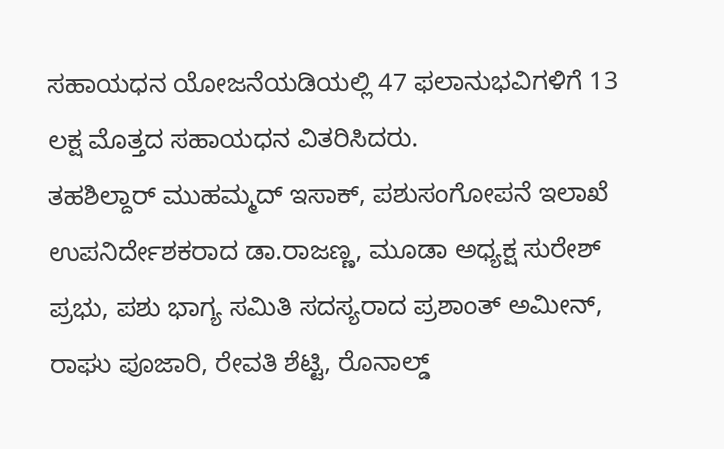ಸಹಾಯಧನ ಯೋಜನೆಯಡಿಯಲ್ಲಿ 47 ಫಲಾನುಭವಿಗಳಿಗೆ 13 ಲಕ್ಷ ಮೊತ್ತದ ಸಹಾಯಧನ ವಿತರಿಸಿದರು.
ತಹಶಿಲ್ದಾರ್ ಮುಹಮ್ಮದ್ ಇಸಾಕ್, ಪಶುಸಂಗೋಪನೆ ಇಲಾಖೆ ಉಪನಿರ್ದೇಶಕರಾದ ಡಾ.ರಾಜಣ್ಣ, ಮೂಡಾ ಅಧ್ಯಕ್ಷ ಸುರೇಶ್ ಪ್ರಭು, ಪಶು ಭಾಗ್ಯ ಸಮಿತಿ ಸದಸ್ಯರಾದ ಪ್ರಶಾಂತ್ ಅಮೀನ್, ರಾಘು ಪೂಜಾರಿ, ರೇವತಿ ಶೆಟ್ಟಿ, ರೊನಾಲ್ಡ್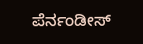ಪೆರ್ನಂಡೀಸ್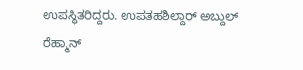ಉಪಸ್ಥಿತರಿದ್ದರು. ಉಪತಹಶಿಲ್ದಾರ್ ಅಬ್ದುಲ್ ರೆಹ್ಮಾನ್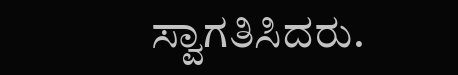ಸ್ವಾಗತಿಸಿದರು.